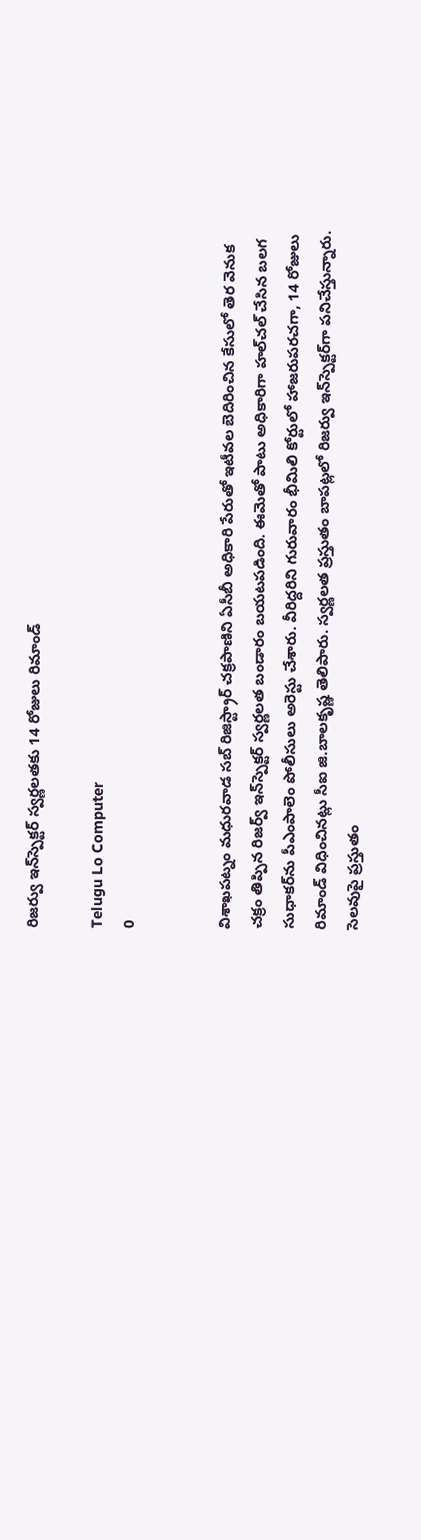రిజర్వు ఇన్‌స్పెక్టర్‌ స్వర్ణలతకు 14 రోజులు రిమాండ్‌

Telugu Lo Computer
0


విశాఖపట్నం మధురవాడ సబ్‌ రిజిస్ట్రార్‌ చక్రపాణిని ఏసీబీ అధికారి పేరుతో ఇటీవల బెదిరించిన కేసులో తెర వెనుక చక్రం తిప్పిన రిజర్వ్‌ ఇన్‌స్పెక్టర్‌ స్వర్ణలత బండారం బయటపడింది. ఈమెతో పాటు అధికారిగా హల్‌చల్‌ చేసిన బలగ సుధాకర్‌ను పీఎంపాలెం పోలీసులు అరెస్టు చేశారు. వీరిద్దరిని గురువారం భీమిలి కోర్టులో హాజరుపరచగా, 14 రోజులు రిమాండ్‌ విధించినట్లు సీఐ జి.బాలకృష్ణ తెలిపారు. స్వర్ణలత ప్రస్తుతం బాపట్లలో రిజర్వు ఇన్‌స్పెక్టర్‌గా పనిచేస్తున్నారు. సెలవుపై ప్రస్తుతం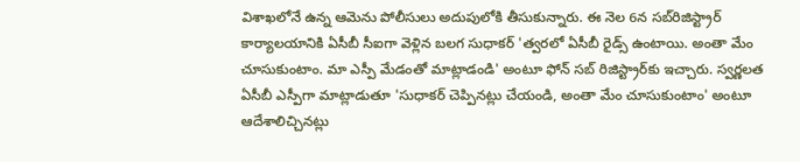విశాఖలోనే ఉన్న ఆమెను పోలీసులు అదుపులోకి తీసుకున్నారు. ఈ నెల 6న సబ్‌రిజిస్ట్రార్‌ కార్యాలయానికి ఏసీబీ సీఐగా వెళ్లిన బలగ సుధాకర్‌ 'త్వరలో ఏసీబీ రైడ్స్‌ ఉంటాయి. అంతా మేం చూసుకుంటాం. మా ఎస్పీ మేడంతో మాట్లాడండి' అంటూ ఫోన్‌ సబ్‌ రిజిస్ట్రార్‌కు ఇచ్చారు. స్వర్ణలత ఏసీబీ ఎస్పీగా మాట్లాడుతూ 'సుధాకర్‌ చెప్పినట్లు చేయండి, అంతా మేం చూసుకుంటాం' అంటూ ఆదేశాలిచ్చినట్లు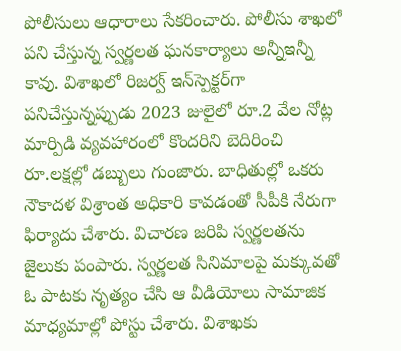పోలీసులు ఆధారాలు సేకరించారు. పోలీసు శాఖలో పని చేస్తున్న స్వర్ణలత ఘనకార్యాలు అన్నీఇన్నీ కావు. విశాఖలో రిజర్వ్‌ ఇన్‌స్పెక్టర్‌గా పనిచేస్తున్నప్పుడు 2023 జులైలో రూ.2 వేల నోట్ల మార్పిడి వ్యవహారంలో కొందరిని బెదిరించి రూ.లక్షల్లో డబ్బులు గుంజారు. బాధితుల్లో ఒకరు నౌకాదళ విశ్రాంత అధికారి కావడంతో సీపీకి నేరుగా ఫిర్యాదు చేశారు. విచారణ జరిపి స్వర్ణలతను జైలుకు పంపారు. స్వర్ణలత సినిమాలపై మక్కువతో ఓ పాటకు నృత్యం చేసి ఆ వీడియోలు సామాజిక మాధ్యమాల్లో పోస్టు చేశారు. విశాఖకు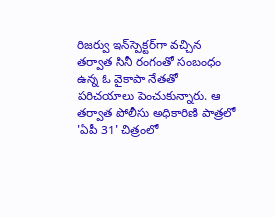రిజర్వు ఇన్‌స్పెక్టర్‌గా వచ్చిన తర్వాత సినీ రంగంతో సంబంధం ఉన్న ఓ వైకాపా నేతతో పరిచయాలు పెంచుకున్నారు. ఆ తర్వాత పోలీసు అధికారిణి పాత్రలో 'ఏపీ 31' చిత్రంలో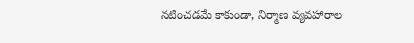నటించడమే కాకుండా, నిర్మాణ వ్యవహారాల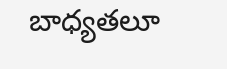బాధ్యతలూ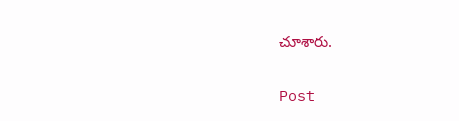చూశారు.

Post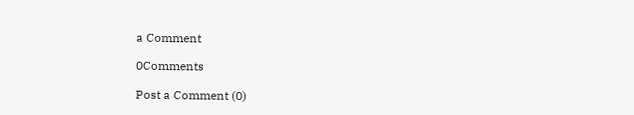a Comment

0Comments

Post a Comment (0)